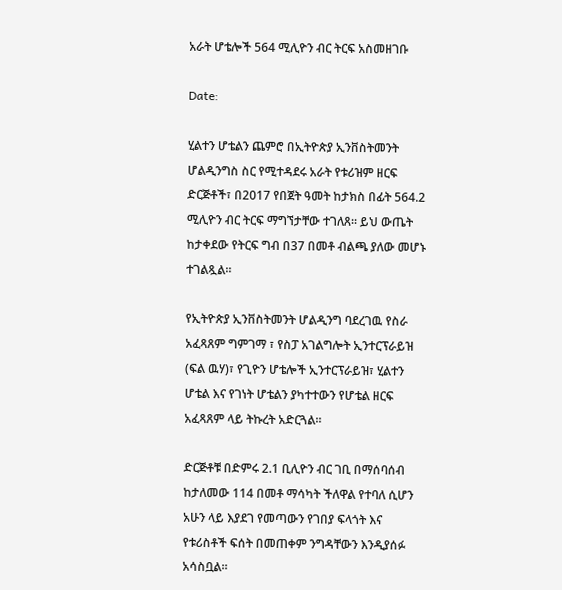አራት ሆቴሎች 564 ሚሊዮን ብር ትርፍ አስመዘገቡ

Date:

ሂልተን ሆቴልን ጨምሮ በኢትዮጵያ ኢንቨስትመንት ሆልዲንግስ ስር የሚተዳደሩ አራት የቱሪዝም ዘርፍ ድርጅቶች፣ በ2017 የበጀት ዓመት ከታክስ በፊት 564.2 ሚሊዮን ብር ትርፍ ማግኘታቸው ተገለጸ። ይህ ውጤት ከታቀደው የትርፍ ግብ በ37 በመቶ ብልጫ ያለው መሆኑ ተገልጿል።

የኢትዮጵያ ኢንቨስትመንት ሆልዲንግ ባደረገዉ የስራ አፈጻጸም ግምገማ ፣ የስፓ አገልግሎት ኢንተርፕራይዝ (ፍል ዉሃ)፣ የጊዮን ሆቴሎች ኢንተርፕራይዝ፣ ሂልተን ሆቴል እና የገነት ሆቴልን ያካተተውን የሆቴል ዘርፍ አፈጻጸም ላይ ትኩረት አድርጓል።

ድርጅቶቹ በድምሩ 2.1 ቢሊዮን ብር ገቢ በማሰባሰብ ከታለመው 114 በመቶ ማሳካት ችለዋል የተባለ ሲሆን አሁን ላይ እያደገ የመጣውን የገበያ ፍላጎት እና የቱሪስቶች ፍሰት በመጠቀም ንግዳቸውን እንዲያሰፉ አሳስቧል።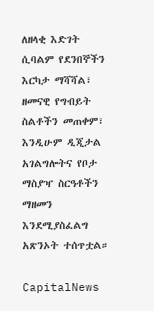ለዘላቂ እድገት ሲባልም የደንበኞችን እርካታ ማሻሻል፣ ዘመናዊ የግብይት ስልቶችን መጠቀም፣ እንዲሁም ዲጂታል አገልግሎትና የቦታ ማስያዣ ስርዓቶችን ማዘመን እንደሚያስፈልግ አጽንኦት ተሰጥቷል።

CapitalNews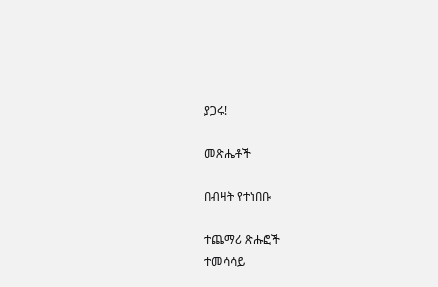ያጋሩ!

መጽሔቶች

በብዛት የተነበቡ

ተጨማሪ ጽሑፎች
ተመሳሳይ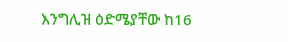እንግሊዝ ዕድሜያቸው ከ16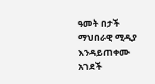ዓመት በታች ማህበራዊ ሚዲያ እንዳይጠቀሙ አገደች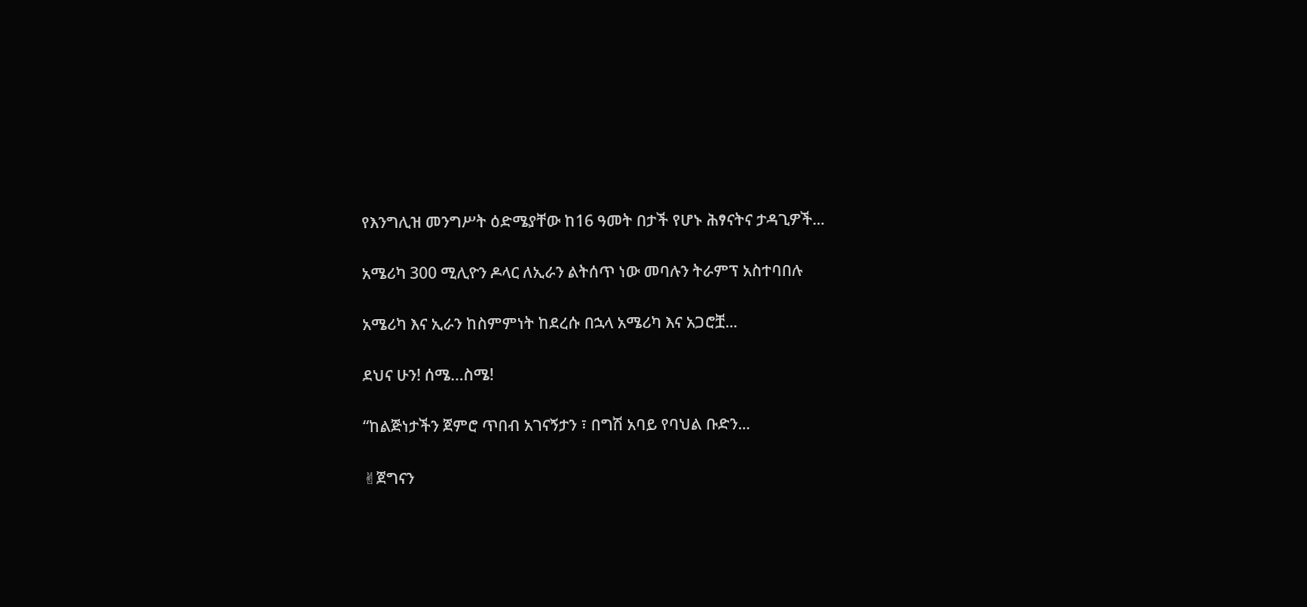የእንግሊዝ መንግሥት ዕድሜያቸው ከ16 ዓመት በታች የሆኑ ሕፃናትና ታዳጊዎች...

አሜሪካ 300 ሚሊዮን ዶላር ለኢራን ልትሰጥ ነው መባሉን ትራምፕ አስተባበሉ

አሜሪካ እና ኢራን ከስምምነት ከደረሱ በኋላ አሜሪካ እና አጋሮቿ...

ደህና ሁን! ሰሜ…ስሜ!

“ከልጅነታችን ጀምሮ ጥበብ አገናኝታን ፣ በግሽ አባይ የባህል ቡድን...

✌ጀግናን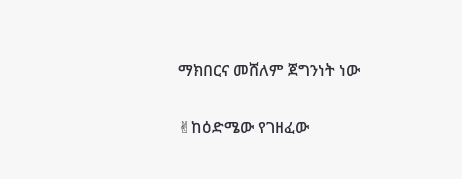ማክበርና መሸለም ጀግንነት ነው

✌ከዕድሜው የገዘፈው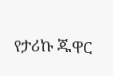የታሪኩ ጁዋር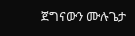ጀግናውን ሙሉጌታ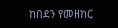ከበደን የመዘከር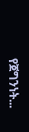የጀግንነት...